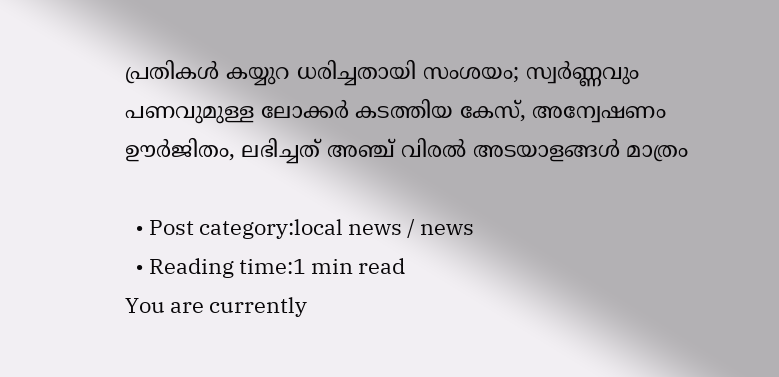പ്രതികള്‍ കയ്യുറ ധരിച്ചതായി സംശയം; സ്വര്‍ണ്ണവും പണവുമുള്ള ലോക്കര്‍ കടത്തിയ കേസ്, അന്വേഷണം ഊർജിതം, ലഭിച്ചത് അഞ്ച് വിരൽ അടയാളങ്ങള്‍ മാത്രം

  • Post category:local news / news
  • Reading time:1 min read
You are currently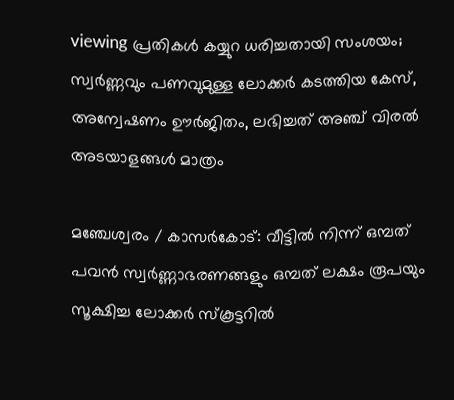viewing പ്രതികള്‍ കയ്യുറ ധരിച്ചതായി സംശയം; സ്വര്‍ണ്ണവും പണവുമുള്ള ലോക്കര്‍ കടത്തിയ കേസ്, അന്വേഷണം ഊർജിതം, ലഭിച്ചത് അഞ്ച് വിരൽ അടയാളങ്ങള്‍ മാത്രം

മഞ്ചേശ്വരം / കാസർകോട്: വീട്ടില്‍ നിന്ന് ഒമ്പത് പവന്‍ സ്വര്‍ണ്ണാഭരണങ്ങളും ഒമ്പത് ലക്ഷം രൂപയും സൂക്ഷിച്ച ലോക്കര്‍ സ്‌കൂട്ടറില്‍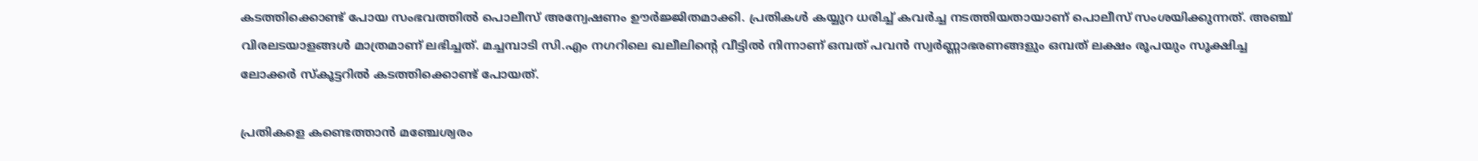കടത്തിക്കൊണ്ട് പോയ സംഭവത്തില്‍ പൊലീസ് അന്വേഷണം ഊര്‍ജ്ജിതമാക്കി. പ്രതികള്‍ കയ്യുറ ധരിച്ച് കവര്‍ച്ച നടത്തിയതായാണ് പൊലീസ് സംശയിക്കുന്നത്. അഞ്ച് വിരലടയാളങ്ങള്‍ മാത്രമാണ് ലഭിച്ചത്. മച്ചമ്പാടി സി.എം നഗറിലെ ഖലീലിൻ്റെ വീട്ടില്‍ നിന്നാണ് ഒമ്പത് പവന്‍ സ്വര്‍ണ്ണാഭരണങ്ങളും ഒമ്പത് ലക്ഷം രൂപയും സൂക്ഷിച്ച ലോക്കര്‍ സ്‌കൂട്ടറില്‍ കടത്തിക്കൊണ്ട് പോയത്.

പ്രതികളെ കണ്ടെത്താന്‍ മഞ്ചേശ്വരം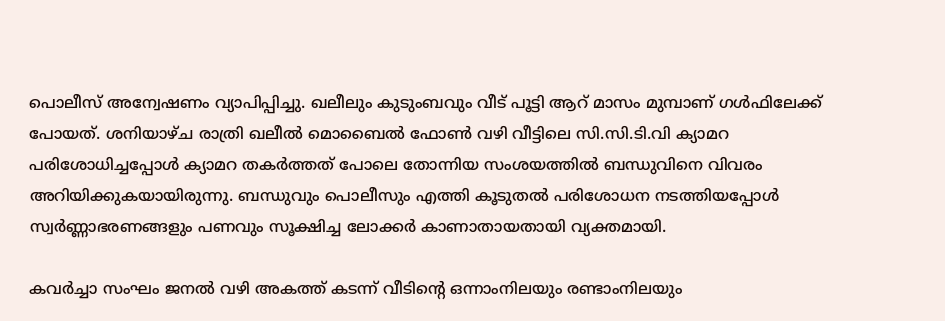പൊലീസ് അന്വേഷണം വ്യാപിപ്പിച്ചു. ഖലീലും കുടുംബവും വീട് പൂട്ടി ആറ് മാസം മുമ്പാണ് ഗള്‍ഫിലേക്ക് പോയത്. ശനിയാഴ്‌ച രാത്രി ഖലീല്‍ മൊബൈല്‍ ഫോണ്‍ വഴി വീട്ടിലെ സി.സി.ടി.വി ക്യാമറ പരിശോധിച്ചപ്പോള്‍ ക്യാമറ തകര്‍ത്തത് പോലെ തോന്നിയ സംശയത്തില്‍ ബന്ധുവിനെ വിവരം അറിയിക്കുകയായിരുന്നു. ബന്ധുവും പൊലീസും എത്തി കൂടുതല്‍ പരിശോധന നടത്തിയപ്പോള്‍ സ്വര്‍ണ്ണാഭരണങ്ങളും പണവും സൂക്ഷിച്ച ലോക്കര്‍ കാണാതായതായി വ്യക്തമായി.

കവര്‍ച്ചാ സംഘം ജനല്‍ വഴി അകത്ത് കടന്ന് വീടിൻ്റെ ഒന്നാംനിലയും രണ്ടാംനിലയും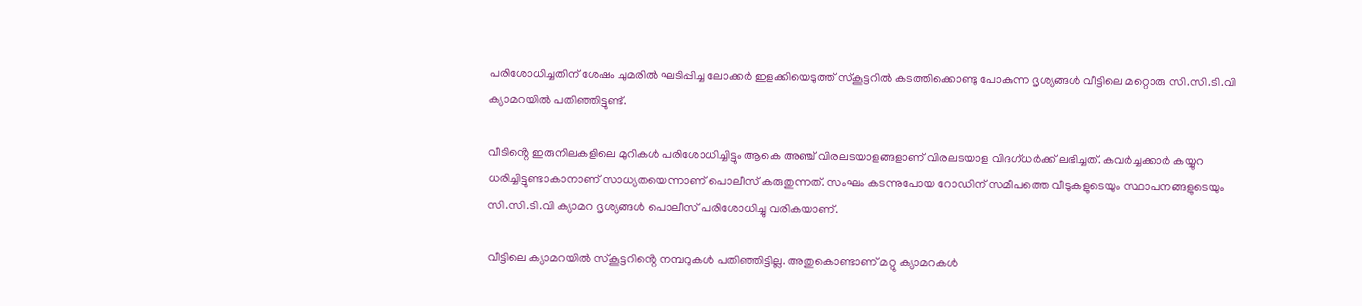പരിശോധിച്ചതിന് ശേഷം ചുമരില്‍ ഘടിപ്പിച്ച ലോക്കര്‍ ഇളക്കിയെടുത്ത് സ്‌കൂട്ടറില്‍ കടത്തിക്കൊണ്ടു പോകുന്ന ദൃശ്യങ്ങള്‍ വീട്ടിലെ മറ്റൊരു സി.സി.ടി.വി ക്യാമറയില്‍ പതിഞ്ഞിട്ടുണ്ട്.

വീടിൻ്റെ ഇരുനിലകളിലെ മുറികള്‍ പരിശോധിച്ചിട്ടും ആകെ അഞ്ച് വിരലടയാളങ്ങളാണ് വിരലടയാള വിദഗ്‌ധര്‍ക്ക് ലഭിച്ചത്. കവര്‍ച്ചക്കാര്‍ കയ്യുറ ധരിച്ചിട്ടുണ്ടാകാനാണ് സാധ്യതയെന്നാണ് പൊലീസ് കരുതുന്നത്. സംഘം കടന്നുപോയ റോഡിന് സമീപത്തെ വീടുകളുടെയും സ്ഥാപനങ്ങളുടെയും സി.സി.ടി.വി ക്യാമറ ദൃശ്യങ്ങള്‍ പൊലീസ് പരിശോധിച്ചു വരികയാണ്.

വീട്ടിലെ ക്യാമറയില്‍ സ്‌കൂട്ടറിൻ്റെ നമ്പറുകള്‍ പതിഞ്ഞിട്ടില്ല. അതുകൊണ്ടാണ് മറ്റു ക്യാമറകള്‍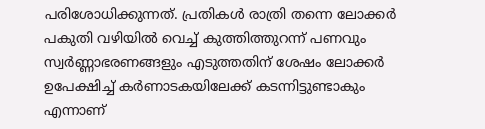പരിശോധിക്കുന്നത്. പ്രതികള്‍ രാത്രി തന്നെ ലോക്കര്‍ പകുതി വഴിയില്‍ വെച്ച് കുത്തിത്തുറന്ന് പണവും സ്വര്‍ണ്ണാഭരണങ്ങളും എടുത്തതിന് ശേഷം ലോക്കര്‍ ഉപേക്ഷിച്ച് കര്‍ണാടകയിലേക്ക് കടന്നിട്ടുണ്ടാകും എന്നാണ്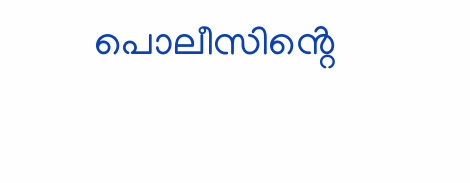പൊലീസിൻ്റെ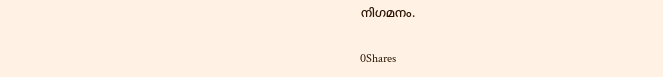നിഗമനം.

0Shares